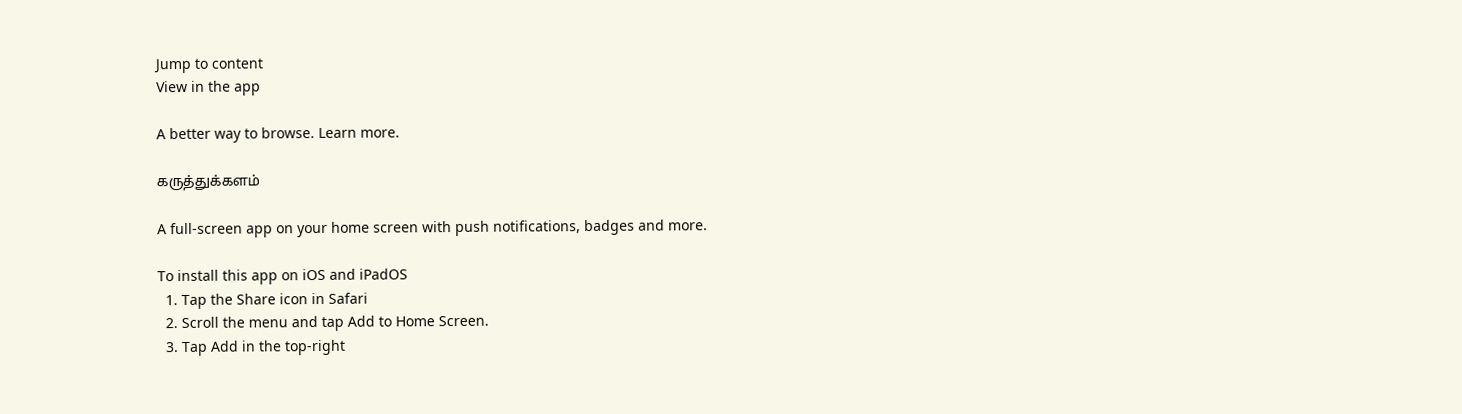Jump to content
View in the app

A better way to browse. Learn more.

கருத்துக்களம்

A full-screen app on your home screen with push notifications, badges and more.

To install this app on iOS and iPadOS
  1. Tap the Share icon in Safari
  2. Scroll the menu and tap Add to Home Screen.
  3. Tap Add in the top-right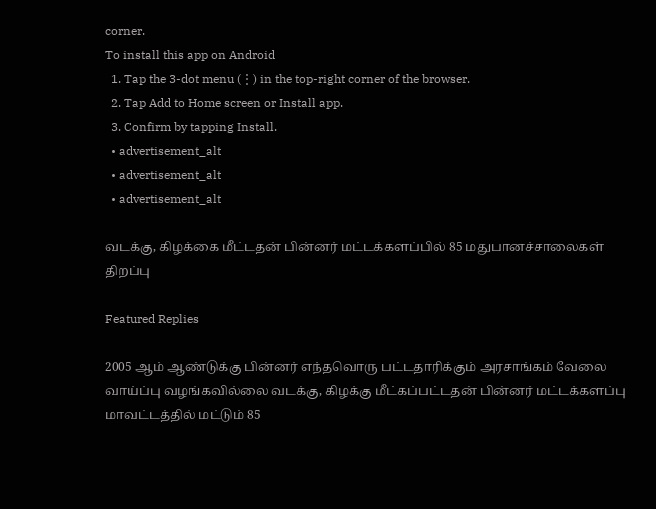corner.
To install this app on Android
  1. Tap the 3-dot menu (⋮) in the top-right corner of the browser.
  2. Tap Add to Home screen or Install app.
  3. Confirm by tapping Install.
  • advertisement_alt
  • advertisement_alt
  • advertisement_alt

வடக்கு, கிழக்கை மீட்டதன் பின்னர் மட்டக்களப்பில் 85 மதுபானச்சாலைகள் திறப்பு

Featured Replies

2005 ஆம் ஆண்டுக்கு பின்னர் எந்தவொரு பட்டதாரிக்கும் அரசாங்கம் வேலை வாய்ப்பு வழங்கவில்லை வடக்கு, கிழக்கு மீட்கப்பட்டதன் பின்னர் மட்டக்களப்பு மாவட்டத்தில் மட்டும் 85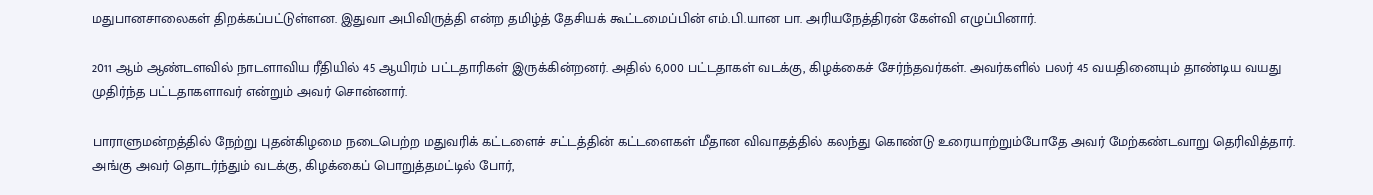மதுபானசாலைகள் திறக்கப்பட்டுள்ளன. இதுவா அபிவிருத்தி என்ற தமிழ்த் தேசியக் கூட்டமைப்பின் எம்.பி.யான பா. அரியநேத்திரன் கேள்வி எழுப்பினார்.

2011 ஆம் ஆண்டளவில் நாடளாவிய ரீதியில் 45 ஆயிரம் பட்டதாரிகள் இருக்கின்றனர். அதில் 6,000 பட்டதாகள் வடக்கு, கிழக்கைச் சேர்ந்தவர்கள். அவர்களில் பலர் 45 வயதினையும் தாண்டிய வயது முதிர்ந்த பட்டதாகளாவர் என்றும் அவர் சொன்னார்.

பாராளுமன்றத்தில் நேற்று புதன்கிழமை நடைபெற்ற மதுவரிக் கட்டளைச் சட்டத்தின் கட்டளைகள் மீதான விவாதத்தில் கலந்து கொண்டு உரையாற்றும்போதே அவர் மேற்கண்டவாறு தெரிவித்தார். அங்கு அவர் தொடர்ந்தும் வடக்கு, கிழக்கைப் பொறுத்தமட்டில் போர்,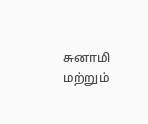சுனாமி மற்றும்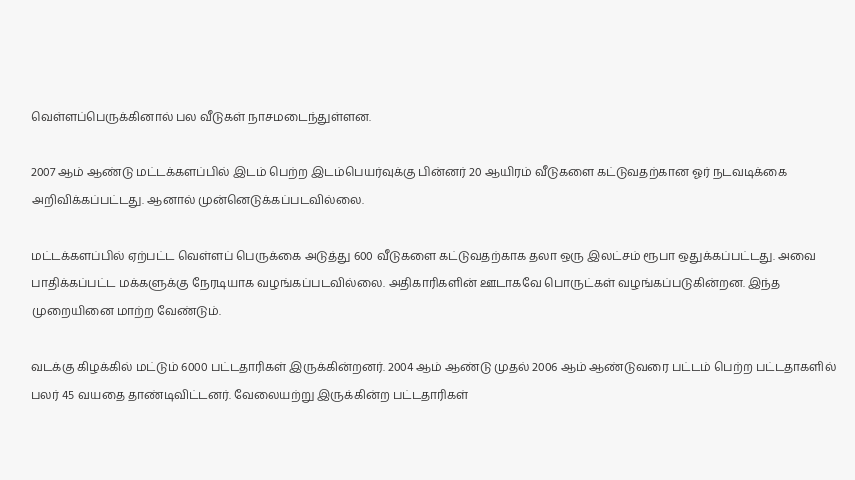வெள்ளப்பெருக்கினால் பல வீடுகள் நாசமடைந்துள்ளன.

2007 ஆம் ஆண்டு மட்டக்களப்பில் இடம் பெற்ற இடம்பெயர்வுக்கு பின்னர் 20 ஆயிரம் வீடுகளை கட்டுவதற்கான ஓர் நடவடிக்கை அறிவிக்கப்பட்டது. ஆனால் முன்னெடுக்கப்படவில்லை.

மட்டக்களப்பில் ஏற்பட்ட வெள்ளப் பெருக்கை அடுத்து 600 வீடுகளை கட்டுவதற்காக தலா ஒரு இலட்சம் ரூபா ஒதுக்கப்பட்டது. அவை பாதிக்கப்பட்ட மக்களுக்கு நேரடியாக வழங்கப்படவில்லை. அதிகாரிகளின் ஊடாகவே பொருட்கள் வழங்கப்படுகின்றன. இந்த முறையினை மாற்ற வேண்டும்.

வடக்கு கிழக்கில் மட்டும் 6000 பட்டதாரிகள் இருக்கின்றனர். 2004 ஆம் ஆண்டு முதல் 2006 ஆம் ஆண்டுவரை பட்டம் பெற்ற பட்டதாகளில் பலர் 45 வயதை தாண்டிவிட்டனர். வேலையற்று இருக்கின்ற பட்டதாரிகள்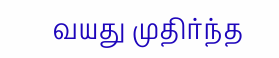வயது முதிர்ந்த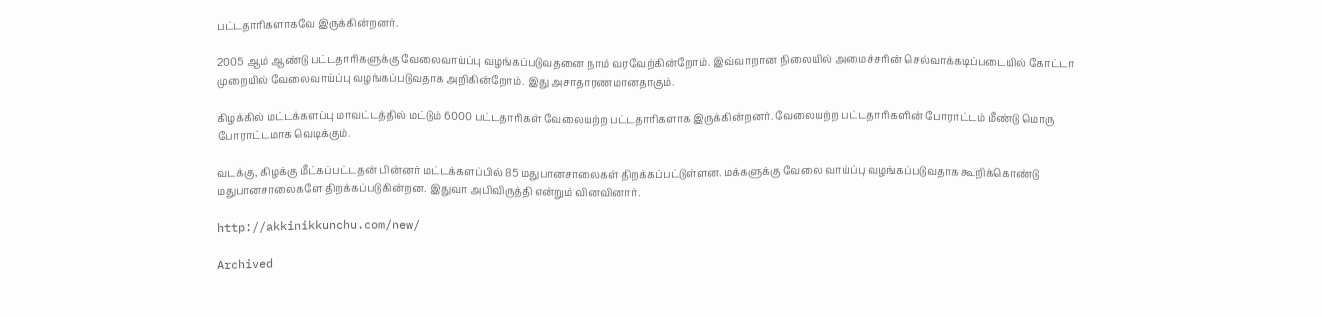பட்டதாரிகளாகவே இருக்கின்றனர்.

2005 ஆம் ஆண்டு பட்டதாரிகளுக்கு வேலைவாய்ப்பு வழங்கப்படுவதனை நாம் வரவேற்கின்றோம். இவ்வாறான நிலையில் அமைச்சரின் செல்வாக்கடிப்படையில் கோட்டா முறையில் வேலைவாய்ப்பு வழங்கப்படுவதாக அறிகின்றோம். இது அசாதாரணமானதாகும்.

கிழக்கில் மட்டக்களப்பு மாவட்டத்தில் மட்டும் 6000 பட்டதாரிகள் வேலையற்ற பட்டதாரிகளாக இருக்கின்றனர். வேலையற்ற பட்டதாரிகளின் போராட்டம் மீண்டு மொரு போராட்டமாக வெடிக்கும்.

வடக்கு, கிழக்கு மீட்கப்பட்டதன் பின்னர் மட்டக்களப்பில் 85 மதுபானசாலைகள் திறக்கப்பட்டுள்ளன. மக்களுக்கு வேலை வாய்ப்பு வழங்கப்படுவதாக கூறிக்கொண்டு மதுபானசாலைகளே திறக்கப்படுகின்றன. இதுவா அபிவிருத்தி என்றும் வினவினார்.

http://akkinikkunchu.com/new/

Archived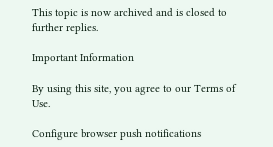This topic is now archived and is closed to further replies.

Important Information

By using this site, you agree to our Terms of Use.

Configure browser push notifications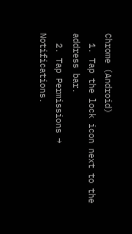Chrome (Android)
  1. Tap the lock icon next to the address bar.
  2. Tap Permissions → Notifications.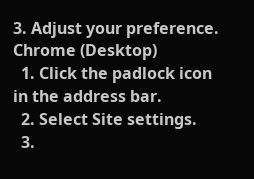3. Adjust your preference.
Chrome (Desktop)
  1. Click the padlock icon in the address bar.
  2. Select Site settings.
  3.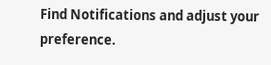Find Notifications and adjust your preference.